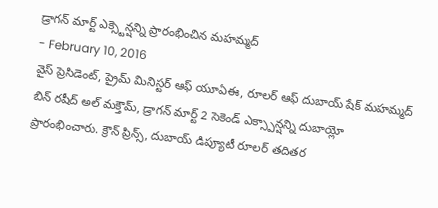డ్రాగన్ మార్ట్ ఎక్స్టెన్షన్ని ప్రారంభించిన మహమ్మద్
- February 10, 2016
వైస్ ప్రెసిడెంట్, ప్రైమ్ మినిస్టర్ ఆఫ్ యూఏఈ, రూలర్ ఆఫ్ దుబాయ్ షేక్ మహమ్మద్ బిన్ రషీద్ అల్ మక్తౌమ్, డ్రాగన్ మార్ట్ 2 సెకెండ్ ఎక్స్పాన్షన్ని దుబాయ్లో ప్రారంభించారు. క్రౌన్ ప్రిన్స్, దుబాయ్ డిప్యూటీ రూలర్ తదితర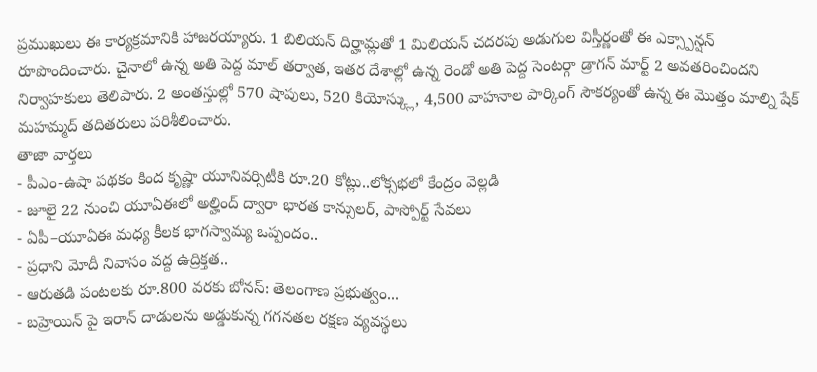ప్రముఖులు ఈ కార్యక్రమానికి హాజరయ్యారు. 1 బిలియన్ దిర్హామ్లతో 1 మిలియన్ చదరపు అడుగుల విస్తీర్ణంతో ఈ ఎక్స్పాన్షన్ రూపొందించారు. చైనాలో ఉన్న అతి పెద్ద మాల్ తర్వాత, ఇతర దేశాల్లో ఉన్న రెండో అతి పెద్ద సెంటర్గా డ్రాగన్ మార్ట్ 2 అవతరించిందని నిర్వాహకులు తెలిపారు. 2 అంతస్తుల్లో 570 షాపులు, 520 కియోస్క్లు, 4,500 వాహనాల పార్కింగ్ సౌకర్యంతో ఉన్న ఈ మొత్తం మాల్ని షేక్ మహమ్మద్ తదితరులు పరిశీలించారు.
తాజా వార్తలు
- పీఎం-ఉషా పథకం కింద కృష్ణా యూనివర్సిటీకి రూ.20 కోట్లు..లోక్సభలో కేంద్రం వెల్లడి
- జూలై 22 నుంచి యూఏఈలో అల్హింద్ ద్వారా భారత కాన్సులర్, పాస్పోర్ట్ సేవలు
- ఏపీ–యూఏఈ మధ్య కీలక భాగస్వామ్య ఒప్పందం..
- ప్రధాని మోదీ నివాసం వద్ద ఉద్రిక్తత..
- ఆరుతడి పంటలకు రూ.800 వరకు బోనస్: తెలంగాణ ప్రభుత్వం...
- బహ్రెయిన్ పై ఇరాన్ దాడులను అడ్డుకున్న గగనతల రక్షణ వ్యవస్థలు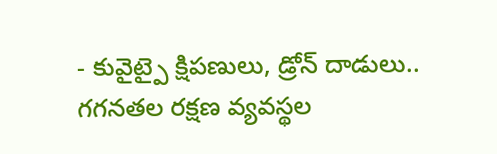- కువైట్పై క్షిపణులు, డ్రోన్ దాడులు.. గగనతల రక్షణ వ్యవస్థల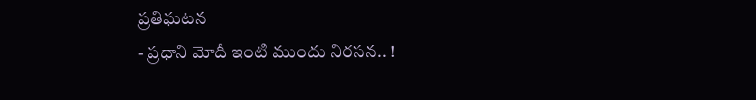ప్రతిఘటన
- ప్రధాని మోదీ ఇంటి ముందు నిరసన.. !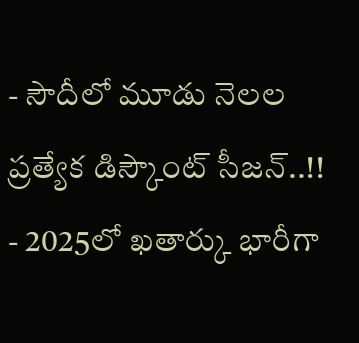- సౌదీలో మూడు నెలల ప్రత్యేక డిస్కౌంట్ సీజన్..!!
- 2025లో ఖతార్కు భారీగా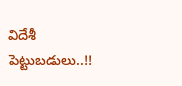విదేశీ పెట్టుబడులు..!!